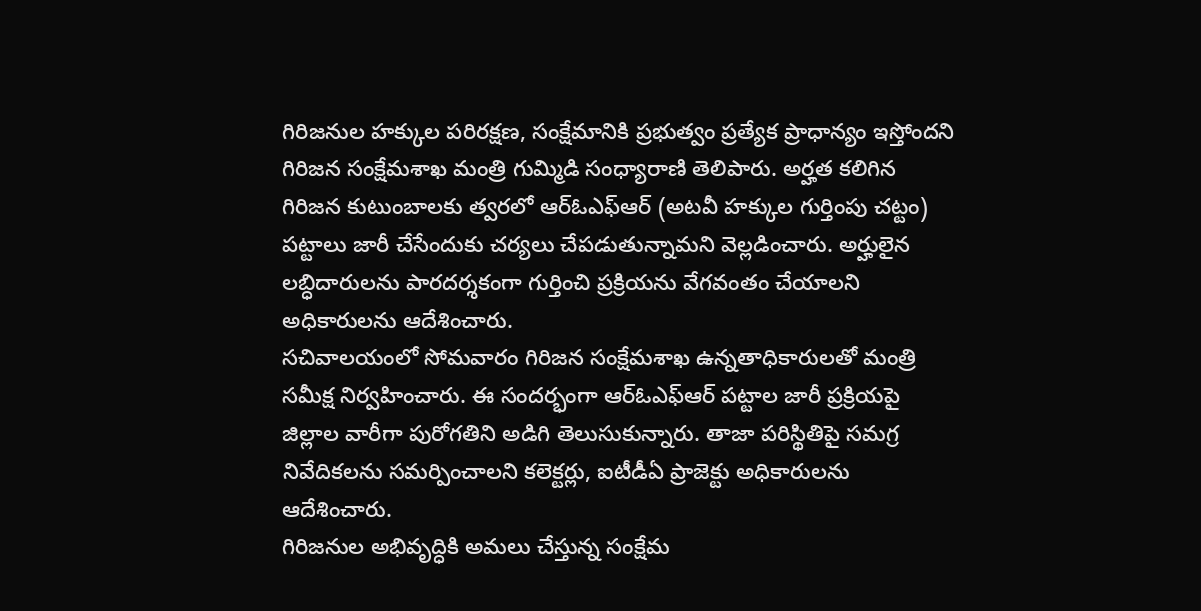గిరిజనుల హక్కుల పరిరక్షణ, సంక్షేమానికి ప్రభుత్వం ప్రత్యేక ప్రాధాన్యం ఇస్తోందని గిరిజన సంక్షేమశాఖ మంత్రి గుమ్మిడి సంధ్యారాణి తెలిపారు. అర్హత కలిగిన గిరిజన కుటుంబాలకు త్వరలో ఆర్ఓఎఫ్ఆర్ (అటవీ హక్కుల గుర్తింపు చట్టం) పట్టాలు జారీ చేసేందుకు చర్యలు చేపడుతున్నామని వెల్లడించారు. అర్హులైన లబ్ధిదారులను పారదర్శకంగా గుర్తించి ప్రక్రియను వేగవంతం చేయాలని అధికారులను ఆదేశించారు.
సచివాలయంలో సోమవారం గిరిజన సంక్షేమశాఖ ఉన్నతాధికారులతో మంత్రి సమీక్ష నిర్వహించారు. ఈ సందర్భంగా ఆర్ఓఎఫ్ఆర్ పట్టాల జారీ ప్రక్రియపై జిల్లాల వారీగా పురోగతిని అడిగి తెలుసుకున్నారు. తాజా పరిస్థితిపై సమగ్ర నివేదికలను సమర్పించాలని కలెక్టర్లు, ఐటీడీఏ ప్రాజెక్టు అధికారులను ఆదేశించారు.
గిరిజనుల అభివృద్ధికి అమలు చేస్తున్న సంక్షేమ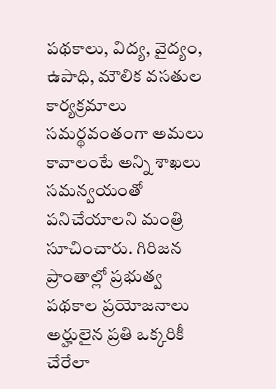పథకాలు, విద్య, వైద్యం, ఉపాధి, మౌలిక వసతుల కార్యక్రమాలు సమర్థవంతంగా అమలు కావాలంటే అన్ని శాఖలు సమన్వయంతో పనిచేయాలని మంత్రి సూచించారు. గిరిజన ప్రాంతాల్లో ప్రభుత్వ పథకాల ప్రయోజనాలు అర్హులైన ప్రతి ఒక్కరికీ చేరేలా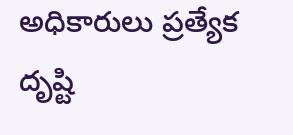అధికారులు ప్రత్యేక దృష్టి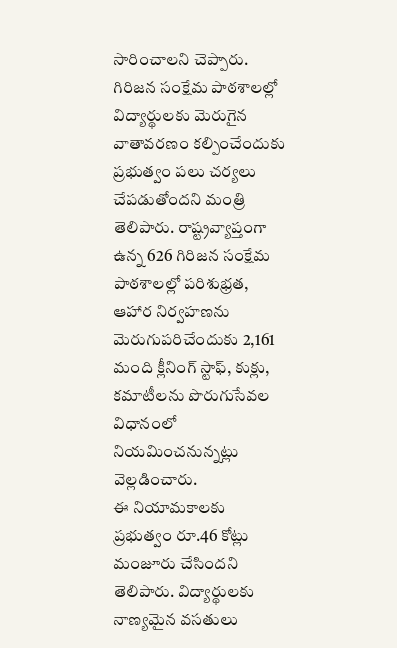సారించాలని చెప్పారు.
గిరిజన సంక్షేమ పాఠశాలల్లో విద్యార్థులకు మెరుగైన వాతావరణం కల్పించేందుకు ప్రభుత్వం పలు చర్యలు చేపడుతోందని మంత్రి తెలిపారు. రాష్ట్రవ్యాప్తంగా ఉన్న 626 గిరిజన సంక్షేమ పాఠశాలల్లో పరిశుభ్రత, ఆహార నిర్వహణను మెరుగుపరిచేందుకు 2,161 మంది క్లీనింగ్ స్టాఫ్, కుక్లు, కమాటీలను పొరుగుసేవల విధానంలో నియమించనున్నట్లు వెల్లడించారు.
ఈ నియామకాలకు ప్రభుత్వం రూ.46 కోట్లు మంజూరు చేసిందని తెలిపారు. విద్యార్థులకు నాణ్యమైన వసతులు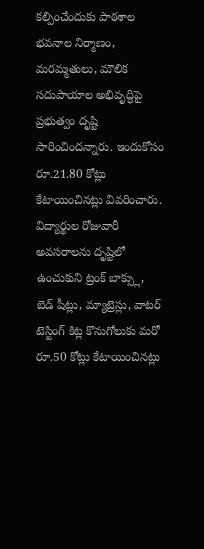కల్పించేందుకు పాఠశాల భవనాల నిర్మాణం, మరమ్మతులు, మౌలిక సదుపాయాల అభివృద్ధిపై ప్రభుత్వం దృష్టి సారించిందన్నారు. ఇందుకోసం రూ.21.80 కోట్లు కేటాయించినట్లు వివరించారు.
విద్యార్థుల రోజువారీ అవసరాలను దృష్టిలో ఉంచుకుని ట్రంక్ బాక్స్లు, బెడ్ షీట్లు, మ్యాట్రెస్లు, వాటర్ టెస్టింగ్ కిట్ల కొనుగోలుకు మరో రూ.50 కోట్లు కేటాయించినట్లు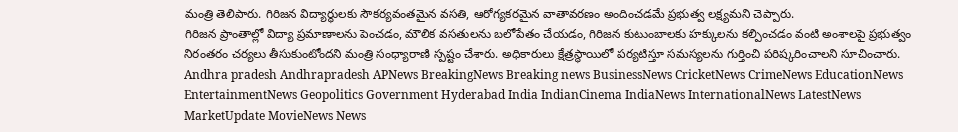మంత్రి తెలిపారు. గిరిజన విద్యార్థులకు సౌకర్యవంతమైన వసతి, ఆరోగ్యకరమైన వాతావరణం అందించడమే ప్రభుత్వ లక్ష్యమని చెప్పారు.
గిరిజన ప్రాంతాల్లో విద్యా ప్రమాణాలను పెంచడం, మౌలిక వసతులను బలోపేతం చేయడం, గిరిజన కుటుంబాలకు హక్కులను కల్పించడం వంటి అంశాలపై ప్రభుత్వం నిరంతరం చర్యలు తీసుకుంటోందని మంత్రి సంధ్యారాణి స్పష్టం చేశారు. అధికారులు క్షేత్రస్థాయిలో పర్యటిస్తూ సమస్యలను గుర్తించి పరిష్కరించాలని సూచించారు.
Andhra pradesh Andhrapradesh APNews BreakingNews Breaking news BusinessNews CricketNews CrimeNews EducationNews EntertainmentNews Geopolitics Government Hyderabad India IndianCinema IndiaNews InternationalNews LatestNews MarketUpdate MovieNews News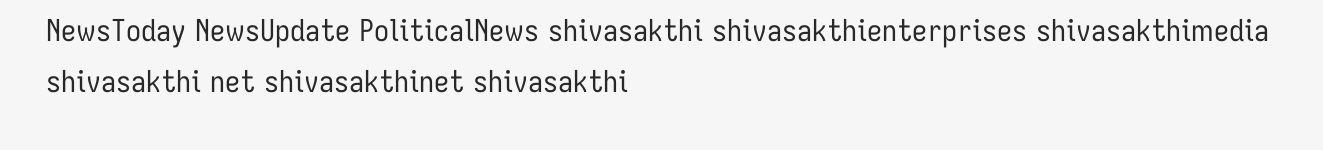NewsToday NewsUpdate PoliticalNews shivasakthi shivasakthienterprises shivasakthimedia shivasakthi net shivasakthinet shivasakthi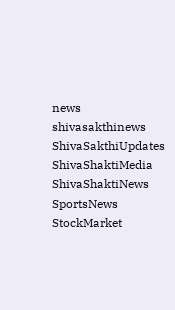news shivasakthinews ShivaSakthiUpdates ShivaShaktiMedia ShivaShaktiNews SportsNews StockMarket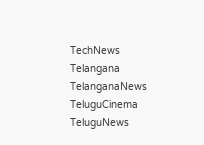TechNews Telangana TelanganaNews TeluguCinema TeluguNews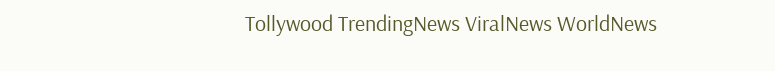Tollywood TrendingNews ViralNews WorldNews